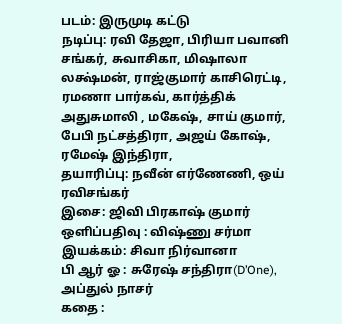படம்: இருமுடி கட்டு
நடிப்பு: ரவி தேஜா, பிரியா பவானி சங்கர், சுவாசிகா, மிஷாலா லக்ஷ்மன், ராஜ்குமார் காசிரெட்டி, ரமணா பார்கவ், கார்த்திக் அதுசுமாலி , மகேஷ், சாய் குமார், பேபி நட்சத்திரா, அஜய் கோஷ், ரமேஷ் இந்திரா,
தயாரிப்பு: நவீன் எர்ணேணி, ஒய் ரவிசங்கர்
இசை: ஜிவி பிரகாஷ் குமார்
ஒளிப்பதிவு : விஷ்ணு சர்மா
இயக்கம்: சிவா நிர்வானா
பி ஆர் ஓ : சுரேஷ் சந்திரா(D’One), அப்துல் நாசர்
கதை :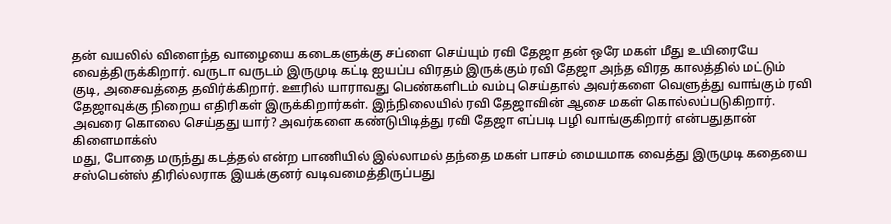தன் வயலில் விளைந்த வாழையை கடைகளுக்கு சப்ளை செய்யும் ரவி தேஜா தன் ஒரே மகள் மீது உயிரையே வைத்திருக்கிறார். வருடா வருடம் இருமுடி கட்டி ஐயப்ப விரதம் இருக்கும் ரவி தேஜா அந்த விரத காலத்தில் மட்டும் குடி, அசைவத்தை தவிர்க்கிறார். ஊரில் யாராவது பெண்களிடம் வம்பு செய்தால் அவர்களை வெளுத்து வாங்கும் ரவி தேஜாவுக்கு நிறைய எதிரிகள் இருக்கிறார்கள். இந்நிலையில் ரவி தேஜாவின் ஆசை மகள் கொல்லப்படுகிறார். அவரை கொலை செய்தது யார்? அவர்களை கண்டுபிடித்து ரவி தேஜா எப்படி பழி வாங்குகிறார் என்பதுதான் கிளைமாக்ஸ்
மது, போதை மருந்து கடத்தல் என்ற பாணியில் இல்லாமல் தந்தை மகள் பாசம் மையமாக வைத்து இருமுடி கதையை சஸ்பென்ஸ் திரில்லராக இயக்குனர் வடிவமைத்திருப்பது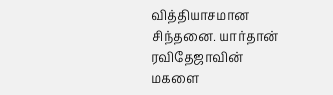வித்தியாசமான சிந்தனை. யார்தான் ரவிதேஜாவின் மகளை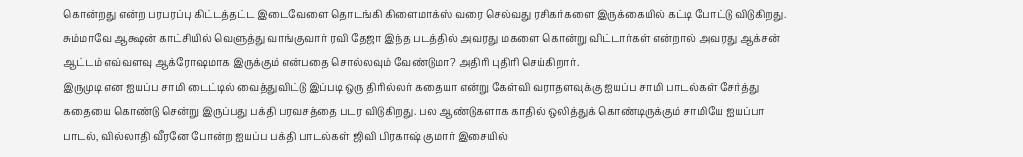கொன்றது என்ற பரபரப்பு கிட்டத்தட்ட இடைவேளை தொடங்கி கிளைமாக்ஸ் வரை செல்வது ரசிகர்களை இருக்கையில் கட்டி போட்டு விடுகிறது.
சும்மாவே ஆக்ஷன் காட்சியில் வெளுத்து வாங்குவார் ரவி தேஜா இந்த படத்தில் அவரது மகளை கொன்று விட்டார்கள் என்றால் அவரது ஆக்சன் ஆட்டம் எவ்வளவு ஆக்ரோஷமாக இருக்கும் என்பதை சொல்லவும் வேண்டுமா? அதிரி புதிரி செய்கிறார்.
இருமுடி என ஐயப்ப சாமி டைட்டில் வைத்துவிட்டு இப்படி ஒரு திரில்லர் கதையா என்று கேள்வி வராதளவுக்கு ஐயப்ப சாமி பாடல்கள் சேர்த்து கதையை கொண்டு சென்று இருப்பது பக்தி பரவசத்தை படர விடுகிறது. பல ஆண்டுகளாக காதில் ஒலித்துக் கொண்டிருக்கும் சாமியே ஐயப்பா பாடல், வில்லாதி வீரனே போன்ற ஐயப்ப பக்தி பாடல்கள் ஜிவி பிரகாஷ் குமார் இசையில்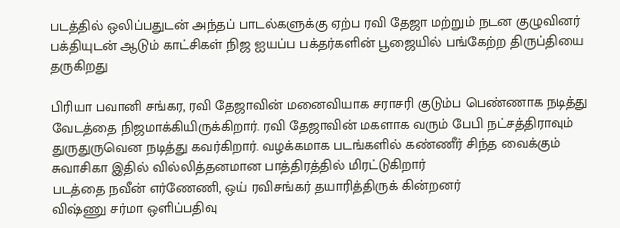படத்தில் ஒலிப்பதுடன் அந்தப் பாடல்களுக்கு ஏற்ப ரவி தேஜா மற்றும் நடன குழுவினர் பக்தியுடன் ஆடும் காட்சிகள் நிஜ ஐயப்ப பக்தர்களின் பூஜையில் பங்கேற்ற திருப்தியை தருகிறது

பிரியா பவானி சங்கர, ரவி தேஜாவின் மனைவியாக சராசரி குடும்ப பெண்ணாக நடித்து வேடத்தை நிஜமாக்கியிருக்கிறார். ரவி தேஜாவின் மகளாக வரும் பேபி நட்சத்திராவும் துருதுருவென நடித்து கவர்கிறார். வழக்கமாக படங்களில் கண்ணீர் சிந்த வைக்கும் சுவாசிகா இதில் வில்லித்தனமான பாத்திரத்தில் மிரட்டுகிறார்
படத்தை நவீன் எர்ணேணி, ஒய் ரவிசங்கர் தயாரித்திருக் கின்றனர்
விஷ்ணு சர்மா ஒளிப்பதிவு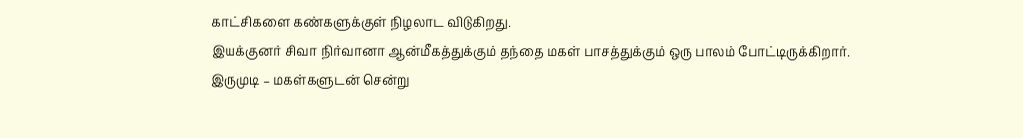காட்சிகளை கண்களுக்குள் நிழலாட விடுகிறது.
இயக்குனர் சிவா நிர்வானா ஆன்மீகத்துக்கும் தந்தை மகள் பாசத்துக்கும் ஒரு பாலம் போட்டிருக்கிறார்.
இருமுடி – மகள்களுடன் சென்று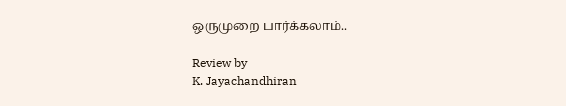ஒருமுறை பார்க்கலாம்..

Review by
K. Jayachandhiran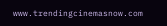www.trendingcinemasnow.com